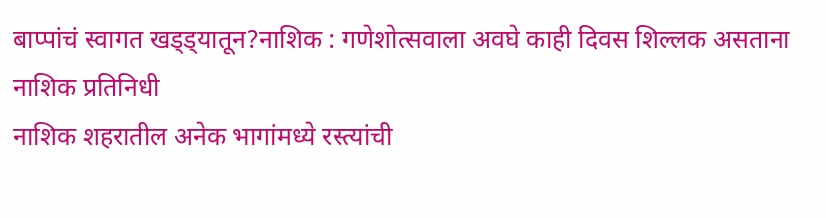बाप्पांचं स्वागत खड्ड्यातून?नाशिक : गणेशोत्सवाला अवघे काही दिवस शिल्लक असताना
नाशिक प्रतिनिधी
नाशिक शहरातील अनेक भागांमध्ये रस्त्यांची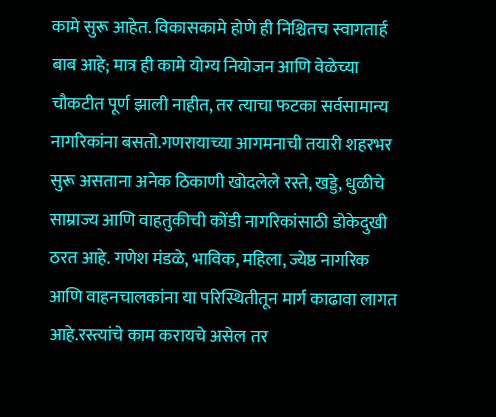कामे सुरू आहेत. विकासकामे होणे ही निश्चितच स्वागतार्ह बाब आहे; मात्र ही कामे योग्य नियोजन आणि वेळेच्या चौकटीत पूर्ण झाली नाहीत, तर त्याचा फटका सर्वसामान्य नागरिकांना बसतो.गणरायाच्या आगमनाची तयारी शहरभर सुरू असताना अनेक ठिकाणी खोदलेले रस्ते, खड्डे, धुळीचे साम्राज्य आणि वाहतुकीची कोंडी नागरिकांसाठी डोकेदुखी ठरत आहे. गणेश मंडळे, भाविक, महिला, ज्येष्ठ नागरिक आणि वाहनचालकांना या परिस्थितीतून मार्ग काढावा लागत आहे.रस्त्यांचे काम करायचे असेल तर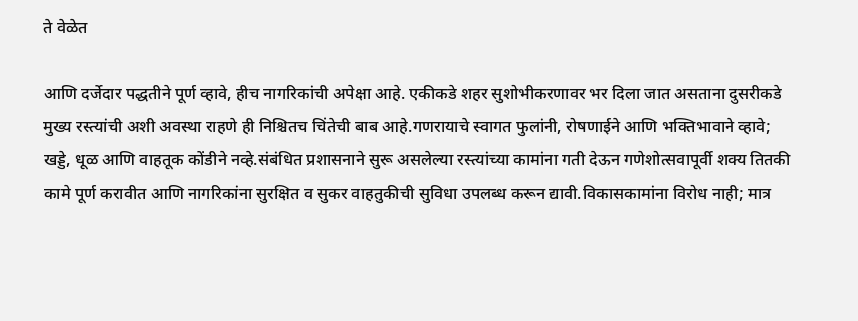ते वेळेत

आणि दर्जेदार पद्धतीने पूर्ण व्हावे, हीच नागरिकांची अपेक्षा आहे. एकीकडे शहर सुशोभीकरणावर भर दिला जात असताना दुसरीकडे मुख्य रस्त्यांची अशी अवस्था राहणे ही निश्चितच चिंतेची बाब आहे.गणरायाचे स्वागत फुलांनी, रोषणाईने आणि भक्तिभावाने व्हावे; खड्डे, धूळ आणि वाहतूक कोंडीने नव्हे.संबंधित प्रशासनाने सुरू असलेल्या रस्त्यांच्या कामांना गती देऊन गणेशोत्सवापूर्वी शक्य तितकी कामे पूर्ण करावीत आणि नागरिकांना सुरक्षित व सुकर वाहतुकीची सुविधा उपलब्ध करून द्यावी.विकासकामांना विरोध नाही; मात्र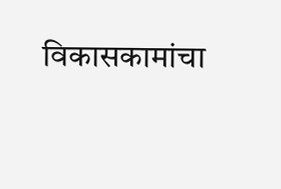विकासकामांचा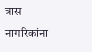त्रास नागरिकांना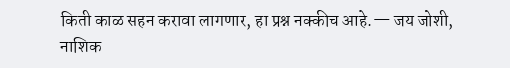किती काळ सहन करावा लागणार, हा प्रश्न नक्कीच आहे.— जय जोशी, नाशिक